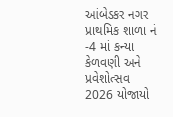આંબેડકર નગર પ્રાથમિક શાળા નં -4 માં કન્યા કેળવણી અને પ્રવેશોત્સવ 2026 યોજાયો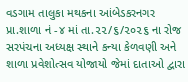વડગામ તાલુકા મથકના આંબેડકરનગર પ્રા.શાળા નં -૪ માં તા.૨૨/૬/૨૦૨૬ ના રોજ સરપંચના અધ્યક્ષ સ્થાને કન્યા કેળવણી અને શાળા પ્રવેશોત્સવ યોજાયો જેમાં દાતાઓ દ્વારા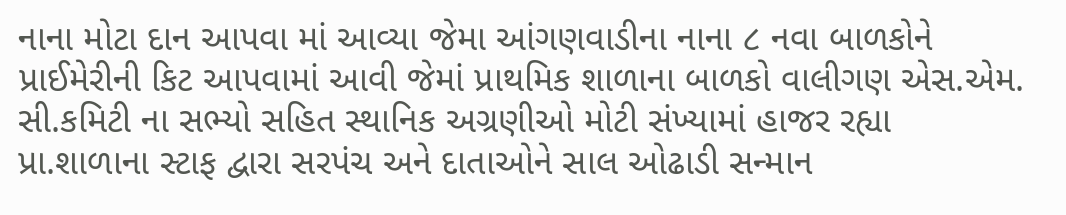નાના મોટા દાન આપવા માં આવ્યા જેમા આંગણવાડીના નાના ૮ નવા બાળકોને પ્રાઈમેરીની કિટ આપવામાં આવી જેમાં પ્રાથમિક શાળાના બાળકો વાલીગણ એસ.એમ. સી.કમિટી ના સભ્યો સહિત સ્થાનિક અગ્રણીઓ મોટી સંખ્યામાં હાજર રહ્યા પ્રા.શાળાના સ્ટાફ દ્વારા સરપંચ અને દાતાઓને સાલ ઓઢાડી સન્માન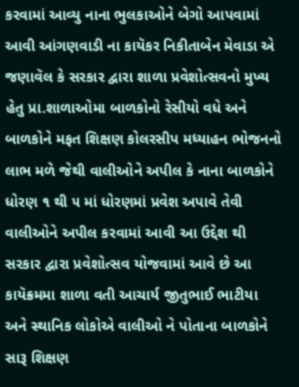કરવામાં આવ્યુ નાના ભુલકાઓને બેગો આપવામાં આવી આંગણવાડી ના કાયૅકર નિકીતાબેન મેવાડા એ જણાવૅલ કે સરકાર દ્વારા શાળા પ્રવેશોત્સવનો મુખ્ય હેતુ પ્રા.શાળાઓમા બાળકોનો રેસીયો વધે અને બાળકોને મફત શિક્ષણ કોલરસીપ મધ્યાહન ભોજનનો લાભ મળે જેથી વાલીઓને અપીલ કે નાના બાળકોને ધોરણ ૧ થી ૫ માં ધોરણમાં પ્રવેશ અપાવે તેવી વાલીઓને અપીલ કરવામાં આવી આ ઉદ્દેશ થી સરકાર દ્વારા પ્રવેશોત્સવ યોજવામાં આવે છે આ કાયૅક્રમમા શાળા વતી આચાર્ય જીતુભાઈ ભાટીયા અને સ્થાનિક લોકોએ વાલીઓ ને પોતાના બાળકોને સારૂ શિક્ષણ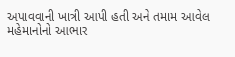અપાવવાની ખાત્રી આપી હતી અને તમામ આવેલ મહેમાનોનો આભાર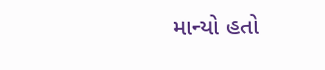માન્યો હતો